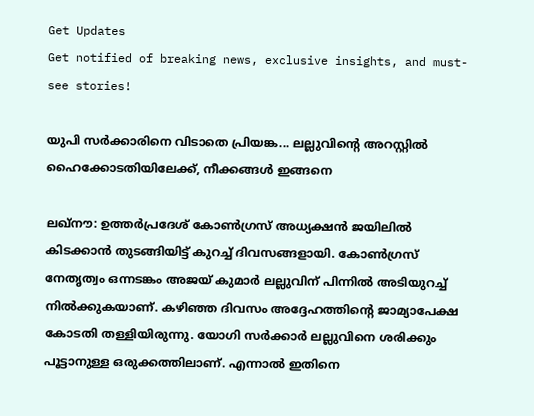Get Updates
Get notified of breaking news, exclusive insights, and must-see stories!

യുപി സര്‍ക്കാരിനെ വിടാതെ പ്രിയങ്ക... ലല്ലുവിന്റെ അറസ്റ്റില്‍ ഹൈക്കോടതിയിലേക്ക്, നീക്കങ്ങള്‍ ഇങ്ങനെ

ലഖ്‌നൗ: ഉത്തര്‍പ്രദേശ് കോണ്‍ഗ്രസ് അധ്യക്ഷന്‍ ജയിലില്‍ കിടക്കാന്‍ തുടങ്ങിയിട്ട് കുറച്ച് ദിവസങ്ങളായി. കോണ്‍ഗ്രസ് നേതൃത്വം ഒന്നടങ്കം അജയ് കുമാര്‍ ലല്ലുവിന് പിന്നില്‍ അടിയുറച്ച് നില്‍ക്കുകയാണ്. കഴിഞ്ഞ ദിവസം അദ്ദേഹത്തിന്റെ ജാമ്യാപേക്ഷ കോടതി തള്ളിയിരുന്നു. യോഗി സര്‍ക്കാര്‍ ലല്ലുവിനെ ശരിക്കും പൂട്ടാനുള്ള ഒരുക്കത്തിലാണ്. എന്നാല്‍ ഇതിനെ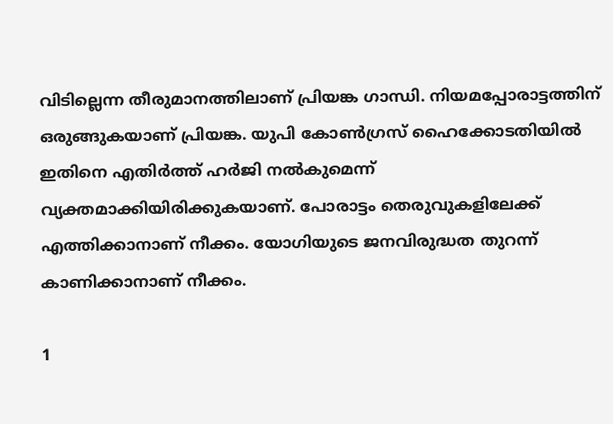വിടില്ലെന്ന തീരുമാനത്തിലാണ് പ്രിയങ്ക ഗാന്ധി. നിയമപ്പോരാട്ടത്തിന് ഒരുങ്ങുകയാണ് പ്രിയങ്ക. യുപി കോണ്‍ഗ്രസ് ഹൈക്കോടതിയില്‍ ഇതിനെ എതിര്‍ത്ത് ഹര്‍ജി നല്‍കുമെന്ന് വ്യക്തമാക്കിയിരിക്കുകയാണ്. പോരാട്ടം തെരുവുകളിലേക്ക് എത്തിക്കാനാണ് നീക്കം. യോഗിയുടെ ജനവിരുദ്ധത തുറന്ന് കാണിക്കാനാണ് നീക്കം.

1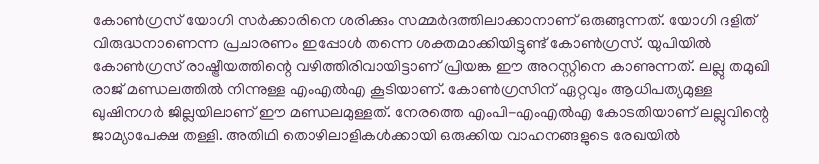കോണ്‍ഗ്രസ് യോഗി സര്‍ക്കാരിനെ ശരിക്കും സമ്മര്‍ദത്തിലാക്കാനാണ് ഒരുങ്ങുന്നത്. യോഗി ദളിത് വിരുദ്ധനാണെന്ന പ്രചാരണം ഇപ്പോള്‍ തന്നെ ശക്തമാക്കിയിട്ടുണ്ട് കോണ്‍ഗ്രസ്. യുപിയില്‍ കോണ്‍ഗ്രസ് രാഷ്ട്രീയത്തിന്റെ വഴിത്തിരിവായിട്ടാണ് പ്രിയങ്ക ഈ അറസ്റ്റിനെ കാണുന്നത്. ലല്ലു തമുഖി രാജ് മണ്ഡലത്തില്‍ നിന്നുള്ള എംഎല്‍എ കൂടിയാണ്. കോണ്‍ഗ്രസിന് ഏറ്റവും ആധിപത്യമുള്ള ഖുഷിനഗര്‍ ജില്ലയിലാണ് ഈ മണ്ഡലമുള്ളത്. നേരത്തെ എംപി-എംഎല്‍എ കോടതിയാണ് ലല്ലുവിന്റെ ജാമ്യാപേക്ഷ തള്ളി. അതിഥി തൊഴിലാളികള്‍ക്കായി ഒരുക്കിയ വാഹനങ്ങളുടെ രേഖയില്‍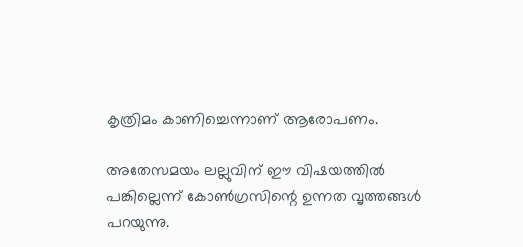കൃത്രിമം കാണിച്ചെന്നാണ് ആരോപണം.

അതേസമയം ലല്ലുവിന് ഈ വിഷയത്തില്‍ പങ്കില്ലെന്ന് കോണ്‍ഗ്രസിന്റെ ഉന്നത വൃത്തങ്ങള്‍ പറയുന്നു.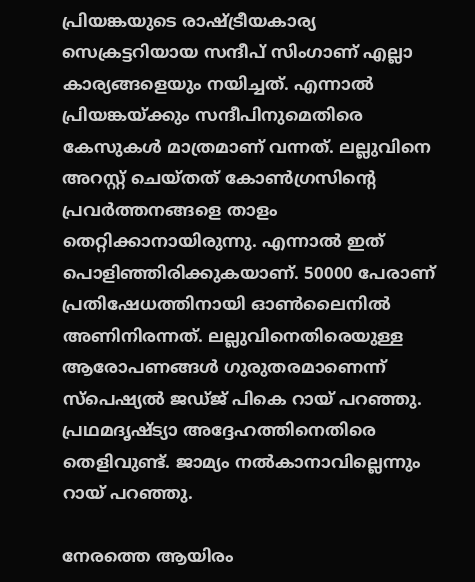പ്രിയങ്കയുടെ രാഷ്ട്രീയകാര്യ സെക്രട്ടറിയായ സന്ദീപ് സിംഗാണ് എല്ലാ കാര്യങ്ങളെയും നയിച്ചത്. എന്നാല്‍ പ്രിയങ്കയ്ക്കും സന്ദീപിനുമെതിരെ കേസുകള്‍ മാത്രമാണ് വന്നത്. ലല്ലുവിനെ അറസ്റ്റ് ചെയ്തത് കോണ്‍ഗ്രസിന്റെ പ്രവര്‍ത്തനങ്ങളെ താളം തെറ്റിക്കാനായിരുന്നു. എന്നാല്‍ ഇത് പൊളിഞ്ഞിരിക്കുകയാണ്. 50000 പേരാണ് പ്രതിഷേധത്തിനായി ഓണ്‍ലൈനില്‍ അണിനിരന്നത്. ലല്ലുവിനെതിരെയുള്ള ആരോപണങ്ങള്‍ ഗുരുതരമാണെന്ന് സ്‌പെഷ്യല്‍ ജഡ്ജ് പികെ റായ് പറഞ്ഞു. പ്രഥമദൃഷ്ട്യാ അദ്ദേഹത്തിനെതിരെ തെളിവുണ്ട്. ജാമ്യം നല്‍കാനാവില്ലെന്നും റായ് പറഞ്ഞു.

നേരത്തെ ആയിരം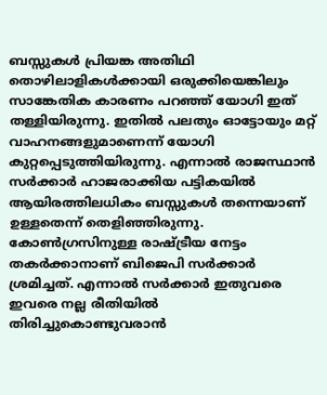ബസ്സുകള്‍ പ്രിയങ്ക അതിഥി തൊഴിലാളികള്‍ക്കായി ഒരുക്കിയെങ്കിലും സാങ്കേതിക കാരണം പറഞ്ഞ് യോഗി ഇത് തള്ളിയിരുന്നു. ഇതില്‍ പലതും ഓട്ടോയും മറ്റ് വാഹനങ്ങളുമാണെന്ന് യോഗി കുറ്റപ്പെടുത്തിയിരുന്നു. എന്നാല്‍ രാജസ്ഥാന്‍ സര്‍ക്കാര്‍ ഹാജരാക്കിയ പട്ടികയില്‍ ആയിരത്തിലധികം ബസ്സുകള്‍ തന്നെയാണ് ഉള്ളതെന്ന് തെളിഞ്ഞിരുന്നു. കോണ്‍ഗ്രസിനുള്ള രാഷ്ട്രീയ നേട്ടം തകര്‍ക്കാനാണ് ബിജെപി സര്‍ക്കാര്‍ ശ്രമിച്ചത്. എന്നാല്‍ സര്‍ക്കാര്‍ ഇതുവരെ ഇവരെ നല്ല രീതിയില്‍ തിരിച്ചുകൊണ്ടുവരാന്‍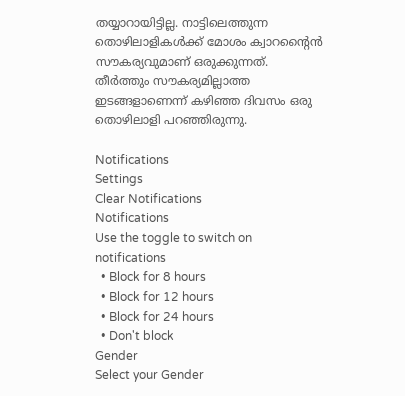തയ്യാറായിട്ടില്ല. നാട്ടിലെത്തുന്ന തൊഴിലാളികള്‍ക്ക് മോശം ക്വാറന്റൈന്‍ സൗകര്യവുമാണ് ഒരുക്കുന്നത്. തീര്‍ത്തും സൗകര്യമില്ലാത്ത ഇടങ്ങളാണെന്ന് കഴിഞ്ഞ ദിവസം ഒരു തൊഴിലാളി പറഞ്ഞിരുന്നു.

Notifications
Settings
Clear Notifications
Notifications
Use the toggle to switch on notifications
  • Block for 8 hours
  • Block for 12 hours
  • Block for 24 hours
  • Don't block
Gender
Select your Gender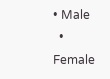• Male
  • Female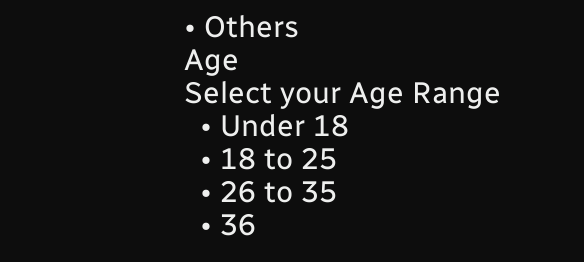• Others
Age
Select your Age Range
  • Under 18
  • 18 to 25
  • 26 to 35
  • 36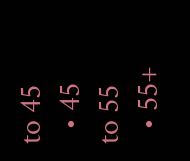to 45
  • 45 to 55
  • 55+